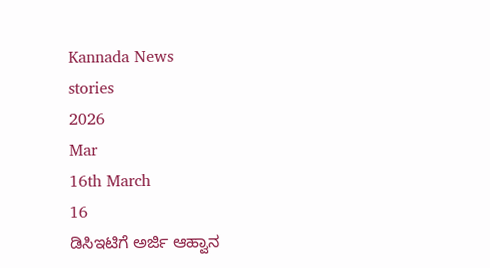Kannada News
stories
2026
Mar
16th March
16
ಡಿಸಿಇಟಿಗೆ ಅರ್ಜಿ ಆಹ್ವಾನ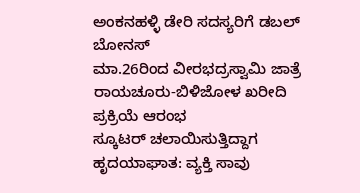ಅಂಕನಹಳ್ಳಿ ಡೇರಿ ಸದಸ್ಯರಿಗೆ ಡಬಲ್ ಬೋನಸ್
ಮಾ.26ರಿಂದ ವೀರಭದ್ರಸ್ವಾಮಿ ಜಾತ್ರೆ
ರಾಯಚೂರು-ಬಿಳಿಜೋಳ ಖರೀದಿ ಪ್ರಕ್ರಿಯೆ ಆರಂಭ
ಸ್ಕೂಟರ್ ಚಲಾಯಿಸುತ್ತಿದ್ದಾಗ ಹೃದಯಾಘಾತ: ವ್ಯಕ್ತಿ ಸಾವು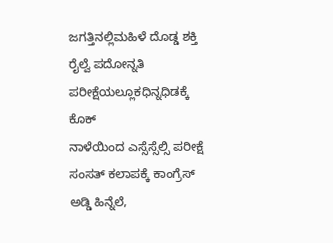ಜಗತ್ತಿನಲ್ಲಿಮಹಿಳೆ ದೊಡ್ಡ ಶಕ್ತಿ
ರೈಲ್ವೆ ಪದೋನ್ನತಿ ಪರೀಕ್ಷೆಯಲ್ಲೂಕಧಿನ್ನಧಿಡಕ್ಕೆ ಕೊಕ್
ನಾಳೆಯಿಂದ ಎಸ್ಸೆಸ್ಸೆಲ್ಸಿ ಪರೀಕ್ಷೆ
ಸಂಸತ್ ಕಲಾಪಕ್ಕೆ ಕಾಂಗ್ರೆಸ್ ಅಡ್ಡಿ ಹಿನ್ನೆಲೆ,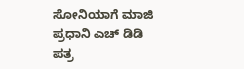ಸೋನಿಯಾಗೆ ಮಾಜಿ ಪ್ರಧಾನಿ ಎಚ್ ಡಿಡಿ ಪತ್ರ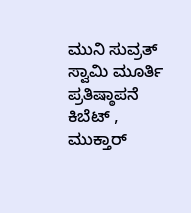ಮುನಿ ಸುವ್ರತ್ ಸ್ವಾಮಿ ಮೂರ್ತಿ ಪ್ರತಿಷ್ಠಾಪನೆ
ಕಿಬೆಟ್ , ಮುಕ್ತಾರ್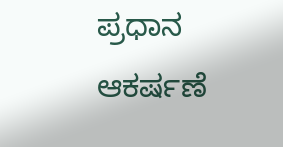ಪ್ರಧಾನ ಆಕರ್ಷಣೆ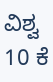ವಿಶ್ವ 10 ಕೆ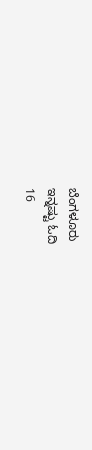ಬೆಂಗಳೂರು
ಇನ್ನಷ್ಟು ಓದಿ
16